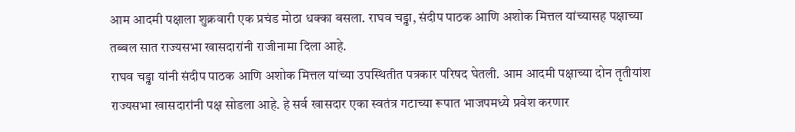आम आदमी पक्षाला शुक्रवारी एक प्रचंड मोठा धक्का बसला. राघव चड्ढा, संदीप पाठक आणि अशोक मित्तल यांच्यासह पक्षाच्या तब्बल सात राज्यसभा खासदारांनी राजीनामा दिला आहे.
राघव चड्ढा यांनी संदीप पाठक आणि अशोक मित्तल यांच्या उपस्थितीत पत्रकार परिषद घेतली. आम आदमी पक्षाच्या दोन तृतीयांश राज्यसभा खासदारांनी पक्ष सोडला आहे. हे सर्व खासदार एका स्वतंत्र गटाच्या रूपात भाजपमध्ये प्रवेश करणार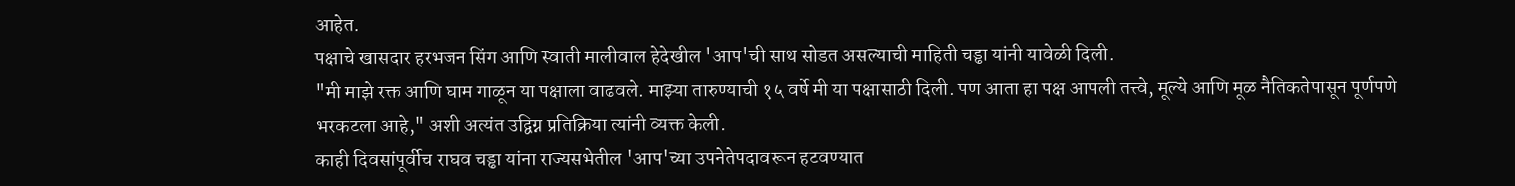आहेत.
पक्षाचे खासदार हरभजन सिंग आणि स्वाती मालीवाल हेदेखील 'आप'ची साथ सोडत असल्याची माहिती चड्ढा यांनी यावेळी दिली.
"मी माझे रक्त आणि घाम गाळून या पक्षाला वाढवले. माझ्या तारुण्याची १५ वर्षे मी या पक्षासाठी दिली. पण आता हा पक्ष आपली तत्त्वे, मूल्ये आणि मूळ नैतिकतेपासून पूर्णपणे भरकटला आहे," अशी अत्यंत उद्विग्न प्रतिक्रिया त्यांनी व्यक्त केली.
काही दिवसांपूर्वीच राघव चड्ढा यांना राज्यसभेतील 'आप'च्या उपनेतेपदावरून हटवण्यात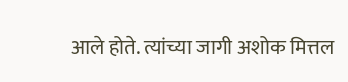आले होते. त्यांच्या जागी अशोक मित्तल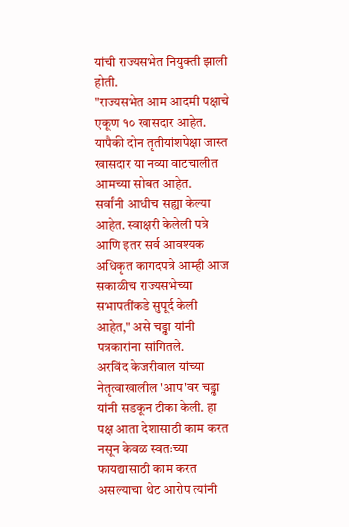यांची राज्यसभेत नियुक्ती झाली होती.
"राज्यसभेत आम आदमी पक्षाचे एकूण १० खासदार आहेत. यापैकी दोन तृतीयांशपेक्षा जास्त खासदार या नव्या वाटचालीत आमच्या सोबत आहेत.
सर्वांनी आधीच सह्या केल्या आहेत. स्वाक्षरी केलेली पत्रे आणि इतर सर्व आवश्यक अधिकृत कागदपत्रे आम्ही आज सकाळीच राज्यसभेच्या सभापतींकडे सुपूर्द केली आहेत," असे चड्ढा यांनी पत्रकारांना सांगितले.
अरविंद केजरीवाल यांच्या नेतृत्वाखालील 'आप'वर चड्ढा यांनी सडकून टीका केली. हा पक्ष आता देशासाठी काम करत नसून केवळ स्वतःच्या फायद्यासाठी काम करत असल्याचा थेट आरोप त्यांनी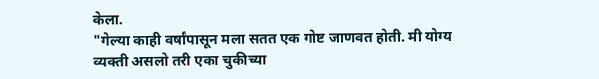केला.
"गेल्या काही वर्षांपासून मला सतत एक गोष्ट जाणवत होती. मी योग्य व्यक्ती असलो तरी एका चुकीच्या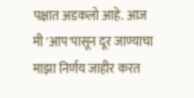पक्षात अडकलो आहे. आज मी 'आप'पासून दूर जाण्याचा माझा निर्णय जाहीर करत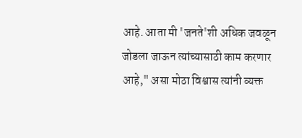आहे. आता मी 'जनते'शी अधिक जवळून जोडला जाऊन त्यांच्यासाठी काम करणार आहे," असा मोठा विश्वास त्यांनी व्यक्त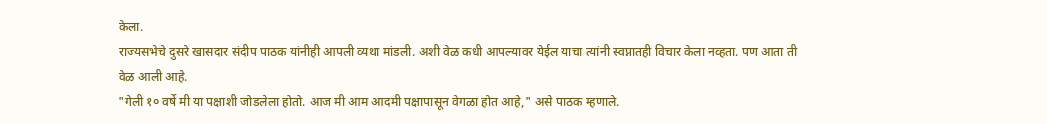केला.
राज्यसभेचे दुसरे खासदार संदीप पाठक यांनीही आपली व्यथा मांडली. अशी वेळ कधी आपल्यावर येईल याचा त्यांनी स्वप्नातही विचार केला नव्हता. पण आता ती वेळ आली आहे.
"गेली १० वर्षे मी या पक्षाशी जोडलेला होतो. आज मी आम आदमी पक्षापासून वेगळा होत आहे," असे पाठक म्हणाले.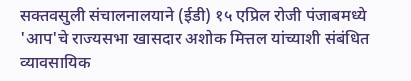सक्तवसुली संचालनालयाने (ईडी) १५ एप्रिल रोजी पंजाबमध्ये 'आप'चे राज्यसभा खासदार अशोक मित्तल यांच्याशी संबंधित व्यावसायिक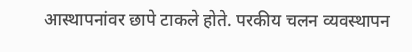आस्थापनांवर छापे टाकले होते. परकीय चलन व्यवस्थापन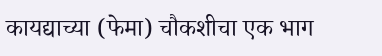कायद्याच्या (फेमा) चौकशीचा एक भाग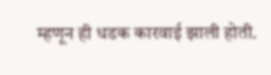म्हणून ही धडक कारवाई झाली होती.